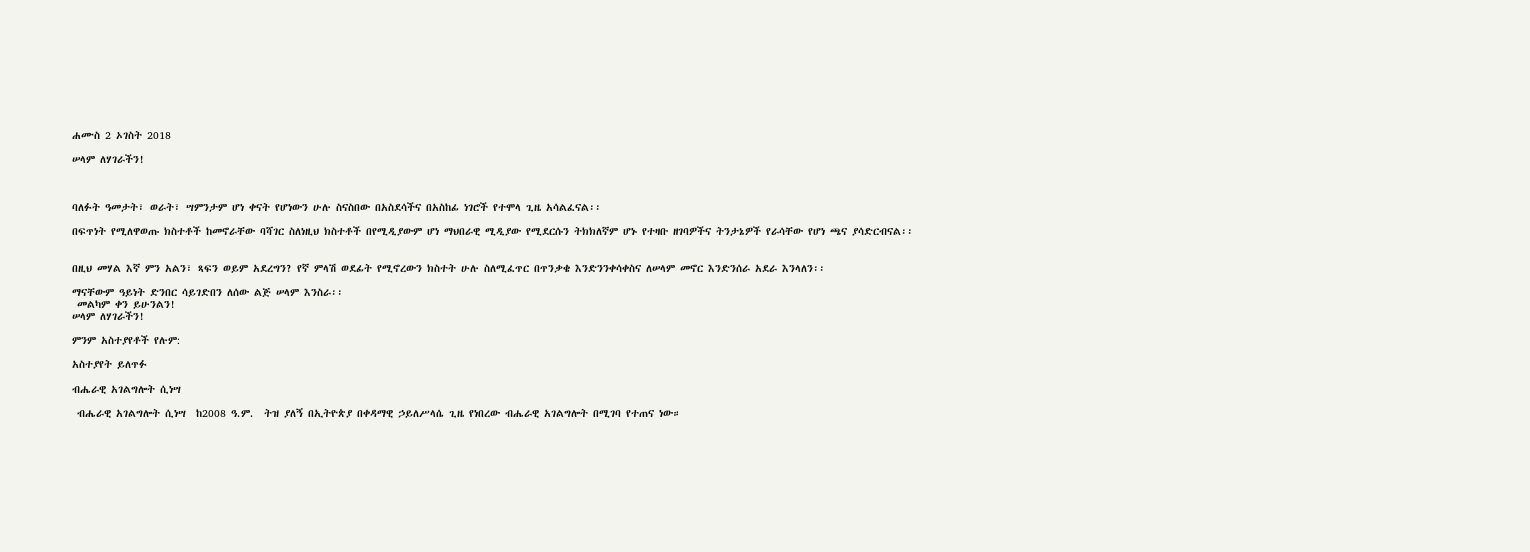ሐሙስ 2 ኦገስት 2018

ሠላም ለሃገራችን!



ባለፉት ዓመታት፣ ወራት፣ ሣምንታም ሆነ ቀናት የሆነውን ሁሉ ስናስበው በአስደሳችና በአስከፊ ነገሮች የተሞላ ጊዜ አሳልፈናል፡፡

በፍጥነት የሚለዋወጡ ክስተቶች ከመኖራቸው ባሻገር ስለነዚህ ክስተቶች በየሚዲያውም ሆነ ማህበራዊ ሚዲያው የሚደርሱን ትክክለኛም ሆኑ የተዛቡ ዘገባዎችና ትንታኔዎች የራሳቸው የሆነ ጫና ያሳድርብናል፡፡


በዚህ መሃል እኛ ምን አልን፣ ጻፍን ወይም አደረግን? የኛ ምላሽ ወደፊት የሚኖረውን ክስተት ሁሉ ስለሚፈጥር በጥንቃቄ እንድንንቀሳቀስና ለሠላም መኖር እንድንሰራ አደራ እንላለን፡፡

ማናቸውም ዓይነት ድንበር ሳይገድበን ለሰው ልጅ ሠላም እንስራ፡፡
 መልካም ቀን ይሁንልን!
ሠላም ለሃገራችን!

ምንም አስተያየቶች የሉም:

አስተያየት ይለጥፉ

ብሔራዊ አገልግሎት ሲነሣ

 ብሔራዊ አገልግሎት ሲነሣ  ከ2008 ዓ.ም.  ትዝ ያለኝ በኢትዮጵያ በቀዳማዊ ኃይለሥላሴ ጊዜ የነበረው ብሔራዊ አገልግሎት በሚገባ የተጠና ነው።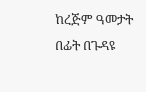ከረጅም ዓመታት በፊት በጉዳዩ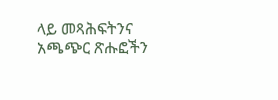ላይ መጻሕፍትንና አጫጭር ጽሑፎችን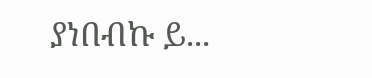ያነበብኩ ይ...